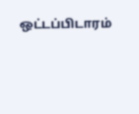ஒட்டப்பிடாரம்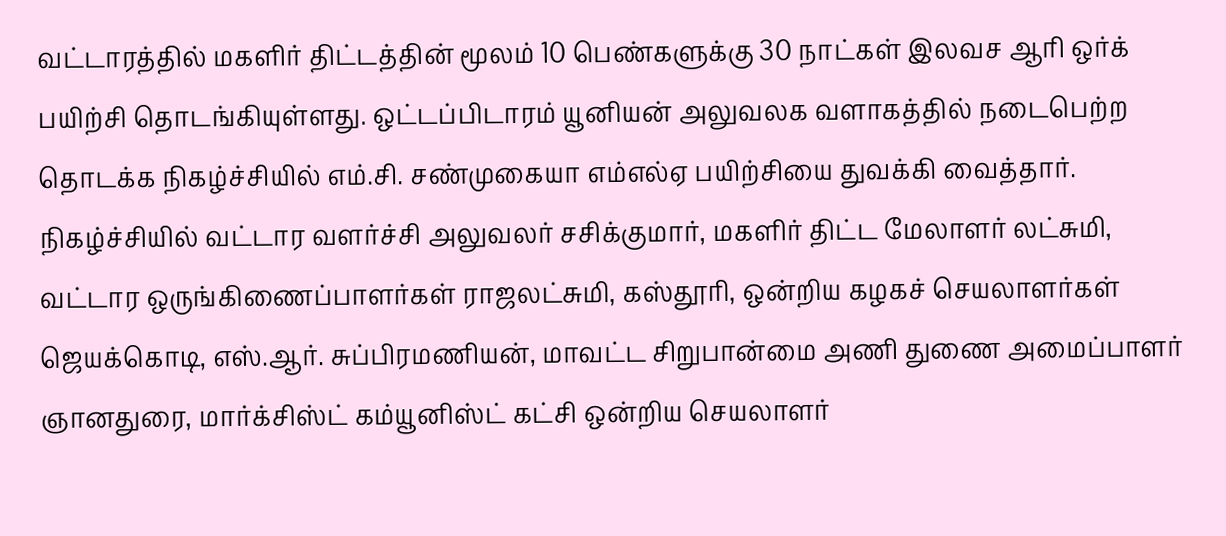வட்டாரத்தில் மகளிர் திட்டத்தின் மூலம் 10 பெண்களுக்கு 30 நாட்கள் இலவச ஆரி ஒர்க் பயிற்சி தொடங்கியுள்ளது. ஒட்டப்பிடாரம் யூனியன் அலுவலக வளாகத்தில் நடைபெற்ற தொடக்க நிகழ்ச்சியில் எம்.சி. சண்முகையா எம்எல்ஏ பயிற்சியை துவக்கி வைத்தார்.
நிகழ்ச்சியில் வட்டார வளர்ச்சி அலுவலர் சசிக்குமார், மகளிர் திட்ட மேலாளர் லட்சுமி, வட்டார ஒருங்கிணைப்பாளர்கள் ராஜலட்சுமி, கஸ்தூரி, ஒன்றிய கழகச் செயலாளர்கள் ஜெயக்கொடி, எஸ்.ஆர். சுப்பிரமணியன், மாவட்ட சிறுபான்மை அணி துணை அமைப்பாளர் ஞானதுரை, மார்க்சிஸ்ட் கம்யூனிஸ்ட் கட்சி ஒன்றிய செயலாளர்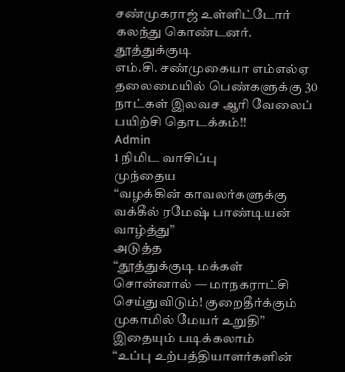சண்முகராஜ் உள்ளிட்டோர் கலந்து கொண்டனர்.
தூத்துக்குடி
எம்.சி. சண்முகையா எம்எல்ஏ தலைமையில் பெண்களுக்கு 30 நாட்கள் இலவச ஆரி வேலைப் பயிற்சி தொடக்கம்!!
Admin
1 நிமிட வாசிப்பு
முந்தைய
“வழக்கின் காவலர்களுக்கு வக்கீல் ரமேஷ் பாண்டியன் வாழ்த்து”
அடுத்த
“தூத்துக்குடி மக்கள் சொன்னால் — மாநகராட்சி செய்துவிடும்! குறைதீர்க்கும் முகாமில் மேயர் உறுதி”
இதையும் படிக்கலாம்
“உப்பு உற்பத்தியாளர்களின்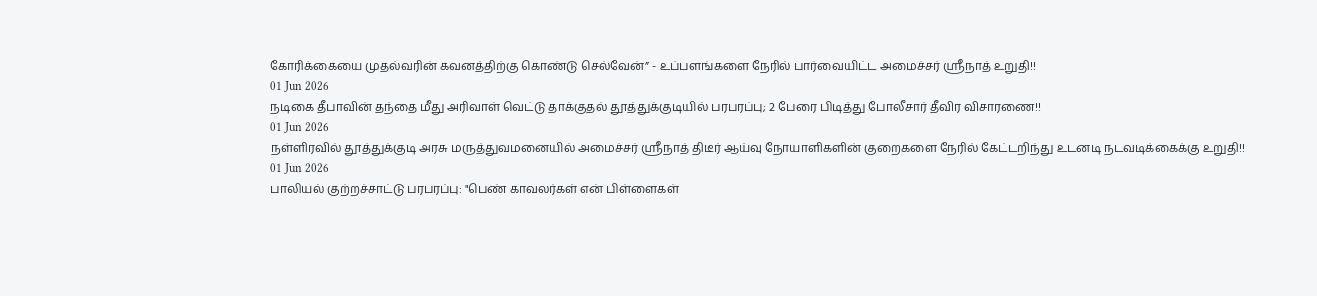கோரிக்கையை முதல்வரின் கவனத்திற்கு கொண்டு செல்வேன்” - உப்பளங்களை நேரில் பார்வையிட்ட அமைச்சர் ஸ்ரீநாத் உறுதி!!
01 Jun 2026
நடிகை தீபாவின் தந்தை மீது அரிவாள் வெட்டு தாக்குதல் தூத்துக்குடியில் பரபரப்பு; 2 பேரை பிடித்து போலீசார் தீவிர விசாரணை!!
01 Jun 2026
நள்ளிரவில் தூத்துக்குடி அரசு மருத்துவமனையில் அமைச்சர் ஸ்ரீநாத் திடீர் ஆய்வு நோயாளிகளின் குறைகளை நேரில் கேட்டறிந்து உடனடி நடவடிக்கைக்கு உறுதி!!
01 Jun 2026
பாலியல் குற்றச்சாட்டு பரபரப்பு: "பெண் காவலர்கள் என் பிள்ளைகள்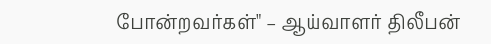போன்றவர்கள்" – ஆய்வாளர் திலீபன்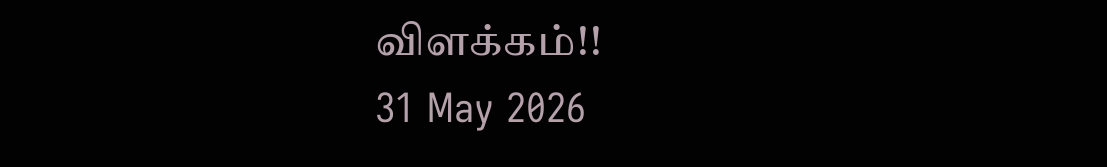விளக்கம்!!
31 May 2026